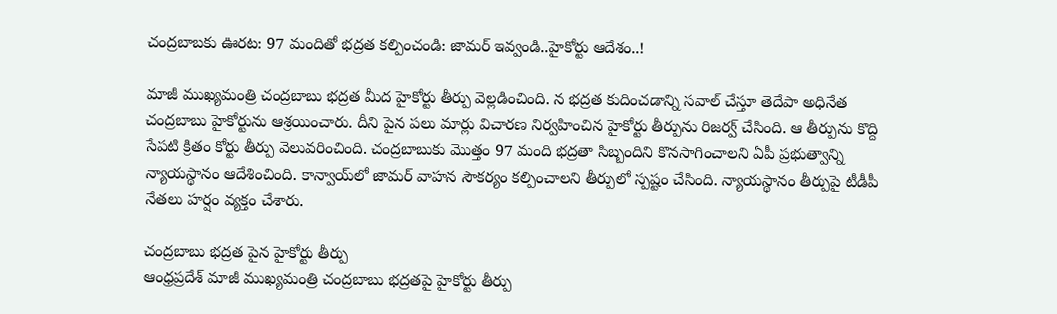చంద్రబాబకు ఊరట: 97 మందితో భద్రత కల్పించండి: జామర్ ఇవ్వండి..హైకోర్టు ఆదేశం..!

మాజీ ముఖ్యమంత్రి చంద్రబాబు భద్రత మీద హైకోర్టు తీర్పు వెల్లడించింది. న భద్రత కుదించడాన్ని సవాల్‌ చేస్తూ తెదేపా అధినేత చంద్రబాబు హైకోర్టును ఆశ్రయించారు. దీని పైన పలు మార్లు విచారణ నిర్వహించిన హైకోర్టు తీర్పును రిజర్వ్ చేసింది. ఆ తీర్పును కొద్ది సేపటి క్రితం కోర్టు తీర్పు వెలువరించింది. చంద్రబాబుకు మొత్తం 97 మంది భద్రతా సిబ్బందిని కొనసాగించాలని ఏపీ ప్రభుత్వాన్ని న్యాయస్థానం ఆదేశించింది. కాన్వాయ్‌లో జామర్ వాహన సౌకర్యం కల్పించాలని తీర్పులో స్పష్టం చేసింది. న్యాయస్థానం తీర్పుపై టీడీపీ నేతలు హర్షం వ్యక్తం చేశారు.

చంద్రబాబు భద్రత పైన హైకోర్టు తీర్పు
ఆంధ్రప్రదేశ్ మాజీ ముఖ్యమంత్రి చంద్రబాబు భద్రతపై హైకోర్టు తీర్పు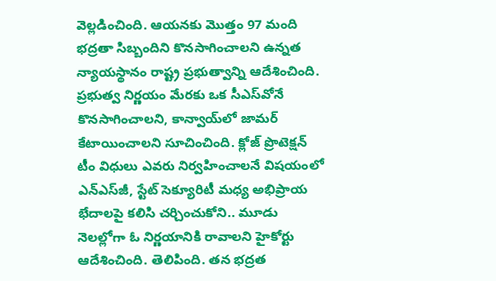వెల్లడించింది. ఆయనకు మొత్తం 97 మంది భద్రతా సిబ్బందిని కొనసాగించాలని ఉన్నత న్యాయస్థానం రాష్ట్ర ప్రభుత్వాన్ని ఆదేశించింది.
ప్రభుత్వ నిర్ణయం మేరకు ఒక సీఎస్‌వోనే కొనసాగించాలని, కాన్వాయ్‌లో జామర్‌ కేటాయించాలని సూచించింది. క్లోజ్‌ ప్రొటెక్షన్‌ టీం విధులు ఎవరు నిర్వహించాలనే విషయంలో ఎన్‌ఎస్‌జీ, స్టేట్‌ సెక్యూరిటీ మధ్య అభిప్రాయ భేదాలపై కలిసి చర్చించుకోని.. మూడు నెలల్లోగా ఓ నిర్ణయానికి రావాలని హైకోర్టు ఆదేశించింది. తెలిపింది. తన భద్రత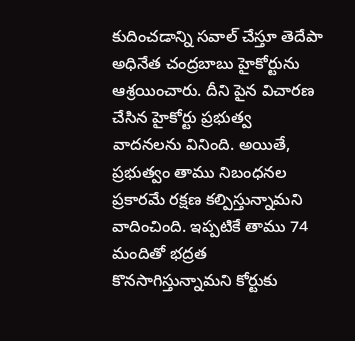కుదించడాన్ని సవాల్‌ చేస్తూ తెదేపా అధినేత చంద్రబాబు హైకోర్టును ఆశ్రయించారు. దీని పైన విచారణ చేసిన హైకోర్టు ప్రభుత్వ వాదనలను వినింది. అయితే, ప్రభుత్వం తాము నిబంధనల ప్రకారమే రక్షణ కల్పిస్తున్నామని వాదించింది. ఇప్పటికే తాము 74 మందితో భద్రత కొనసాగిస్తున్నామని కోర్టుకు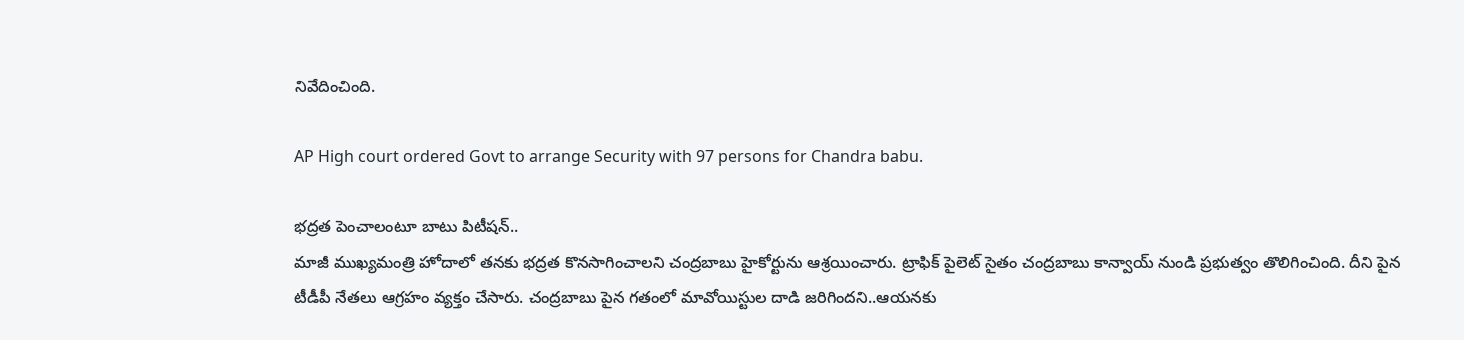నివేదించింది.

AP High court ordered Govt to arrange Security with 97 persons for Chandra babu.

భద్రత పెంచాలంటూ బాటు పిటీషన్..
మాజీ ముఖ్యమంత్రి హోదాలో తనకు భద్రత కొనసాగించాలని చంద్రబాబు హైకోర్టును ఆశ్రయించారు. ట్రాఫిక్ పైలెట్ సైతం చంద్రబాబు కాన్వాయ్ నుండి ప్రభుత్వం తొలిగించింది. దీని పైన టీడీపీ నేతలు ఆగ్రహం వ్యక్తం చేసారు. చంద్రబాబు పైన గతంలో మావోయిస్టుల దాడి జరిగిందని..ఆయనకు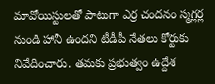మావోయిస్టులతో పాటుగా ఎర్ర చందనం స్మగ్లర్ల నుండి హానీ ఉందని టీడీపీ నేతలు కోర్టుకు నివేదించారు. తమకు ప్రభుత్వం ఉద్దేశ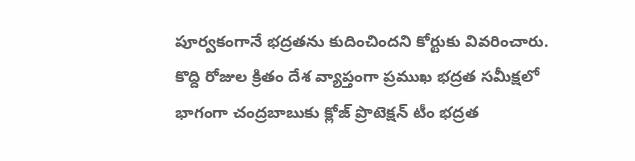పూర్వకంగానే భద్రతను కుదించిందని కోర్టుకు వివరించారు. కొద్ది రోజుల క్రితం దేశ వ్యాప్తంగా ప్రముఖ భద్రత సమీక్షలో భాగంగా చంద్రబాబుకు క్లోజ్‌ ప్రొటెక్షన్‌ టీం భద్రత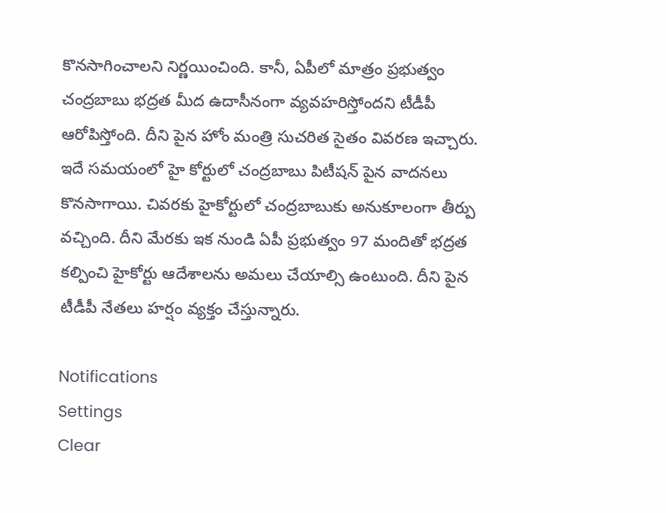కొనసాగించాలని నిర్ణయించింది. కానీ, ఏపీలో మాత్రం ప్రభుత్వం చంద్రబాబు భద్రత మీద ఉదాసీనంగా వ్యవహరిస్తోందని టీడీపీ ఆరోపిస్తోంది. దీని పైన హోం మంత్రి సుచరిత సైతం వివరణ ఇచ్చారు. ఇదే సమయంలో హై కోర్టులో చంద్రబాబు పిటీషన్ పైన వాదనలు కొనసాగాయి. చివరకు హైకోర్టులో చంద్రబాబుకు అనుకూలంగా తీర్పు వచ్చింది. దీని మేరకు ఇక నుండి ఏపీ ప్రభుత్వం 97 మందితో భద్రత కల్పించి హైకోర్టు ఆదేశాలను అమలు చేయాల్సి ఉంటుంది. దీని పైన టీడీపీ నేతలు హర్షం వ్యక్తం చేస్తున్నారు.

Notifications
Settings
Clear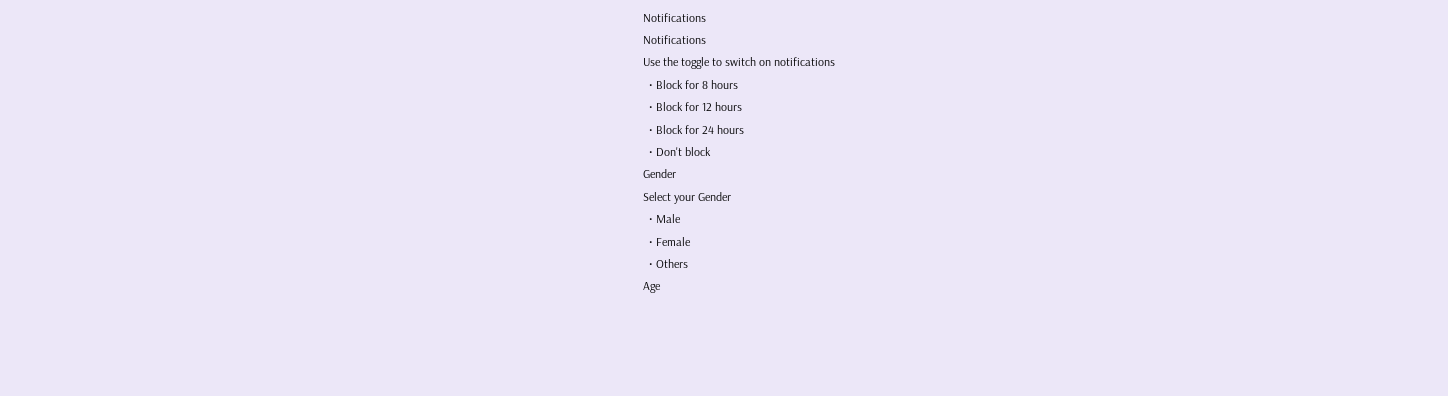Notifications
Notifications
Use the toggle to switch on notifications
  • Block for 8 hours
  • Block for 12 hours
  • Block for 24 hours
  • Don't block
Gender
Select your Gender
  • Male
  • Female
  • Others
Age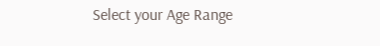Select your Age Range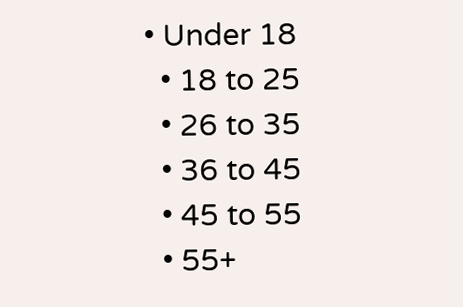• Under 18
  • 18 to 25
  • 26 to 35
  • 36 to 45
  • 45 to 55
  • 55+